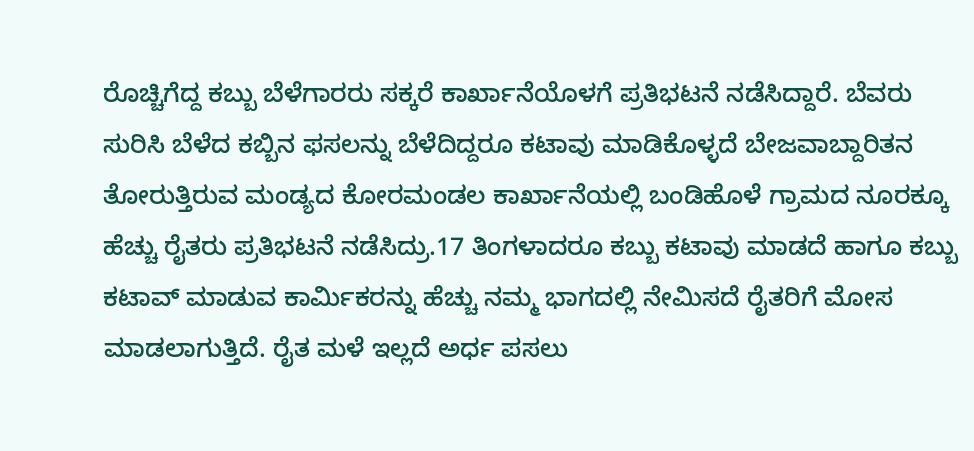ರೊಚ್ಚಿಗೆದ್ದ ಕಬ್ಬು ಬೆಳೆಗಾರರು ಸಕ್ಕರೆ ಕಾರ್ಖಾನೆಯೊಳಗೆ ಪ್ರತಿಭಟನೆ ನಡೆಸಿದ್ದಾರೆ. ಬೆವರು ಸುರಿಸಿ ಬೆಳೆದ ಕಬ್ಬಿನ ಫಸಲನ್ನು ಬೆಳೆದಿದ್ದರೂ ಕಟಾವು ಮಾಡಿಕೊಳ್ಳದೆ ಬೇಜವಾಬ್ದಾರಿತನ ತೋರುತ್ತಿರುವ ಮಂಡ್ಯದ ಕೋರಮಂಡಲ ಕಾರ್ಖಾನೆಯಲ್ಲಿ ಬಂಡಿಹೊಳೆ ಗ್ರಾಮದ ನೂರಕ್ಕೂ ಹೆಚ್ಚು ರೈತರು ಪ್ರತಿಭಟನೆ ನಡೆಸಿದ್ರು.17 ತಿಂಗಳಾದರೂ ಕಬ್ಬು ಕಟಾವು ಮಾಡದೆ ಹಾಗೂ ಕಬ್ಬು ಕಟಾವ್ ಮಾಡುವ ಕಾರ್ಮಿಕರನ್ನು ಹೆಚ್ಚು ನಮ್ಮ ಭಾಗದಲ್ಲಿ ನೇಮಿಸದೆ ರೈತರಿಗೆ ಮೋಸ ಮಾಡಲಾಗುತ್ತಿದೆ. ರೈತ ಮಳೆ ಇಲ್ಲದೆ ಅರ್ಧ ಪಸಲು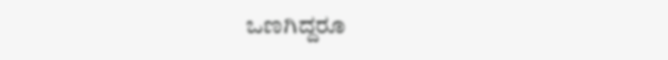ಒಣಗಿದ್ದರೂ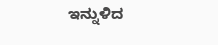ಇನ್ನುಳಿದ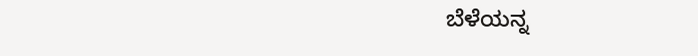ಬೆಳೆಯನ್ನ